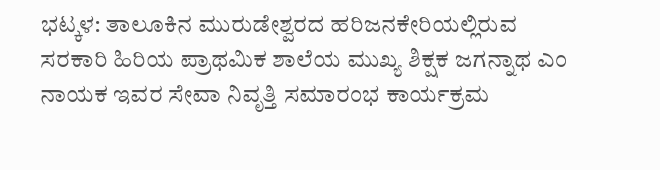ಭಟ್ಕಳ: ತಾಲೂಕಿನ ಮುರುಡೇಶ್ವರದ ಹರಿಜನಕೇರಿಯಲ್ಲಿರುವ ಸರಕಾರಿ ಹಿರಿಯ ಪ್ರಾಥಮಿಕ ಶಾಲೆಯ ಮುಖ್ಯ ಶಿಕ್ಷಕ ಜಗನ್ನಾಥ ಎಂ ನಾಯಕ ಇವರ ಸೇವಾ ನಿವೃತ್ತಿ ಸಮಾರಂಭ ಕಾರ್ಯಕ್ರಮ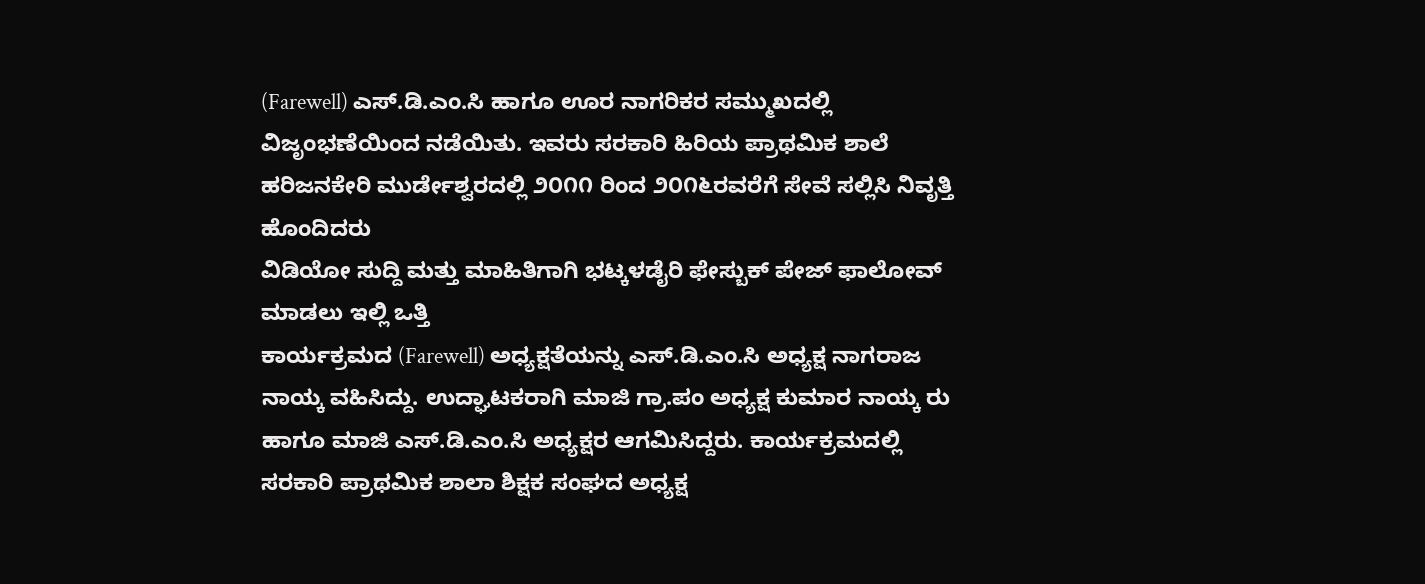(Farewell) ಎಸ್.ಡಿ.ಎಂ.ಸಿ ಹಾಗೂ ಊರ ನಾಗರಿಕರ ಸಮ್ಮುಖದಲ್ಲಿ ವಿಜೃಂಭಣೆಯಿಂದ ನಡೆಯಿತು. ಇವರು ಸರಕಾರಿ ಹಿರಿಯ ಪ್ರಾಥಮಿಕ ಶಾಲೆ ಹರಿಜನಕೇರಿ ಮುರ್ಡೇಶ್ವರದಲ್ಲಿ ೨೦೧೧ ರಿಂದ ೨೦೧೬ರವರೆಗೆ ಸೇವೆ ಸಲ್ಲಿಸಿ ನಿವೃತ್ತಿ ಹೊಂದಿದರು
ವಿಡಿಯೋ ಸುದ್ದಿ ಮತ್ತು ಮಾಹಿತಿಗಾಗಿ ಭಟ್ಕಳಡೈರಿ ಫೇಸ್ಬುಕ್ ಪೇಜ್ ಫಾಲೋವ್ ಮಾಡಲು ಇಲ್ಲಿ ಒತ್ತಿ
ಕಾರ್ಯಕ್ರಮದ (Farewell) ಅಧ್ಯಕ್ಷತೆಯನ್ನು ಎಸ್.ಡಿ.ಎಂ.ಸಿ ಅಧ್ಯಕ್ಷ ನಾಗರಾಜ ನಾಯ್ಕ ವಹಿಸಿದ್ದು. ಉದ್ಘಾಟಕರಾಗಿ ಮಾಜಿ ಗ್ರಾ.ಪಂ ಅಧ್ಯಕ್ಷ ಕುಮಾರ ನಾಯ್ಕ ರು ಹಾಗೂ ಮಾಜಿ ಎಸ್.ಡಿ.ಎಂ.ಸಿ ಅಧ್ಯಕ್ಷರ ಆಗಮಿಸಿದ್ದರು. ಕಾರ್ಯಕ್ರಮದಲ್ಲಿ ಸರಕಾರಿ ಪ್ರಾಥಮಿಕ ಶಾಲಾ ಶಿಕ್ಷಕ ಸಂಘದ ಅಧ್ಯಕ್ಷ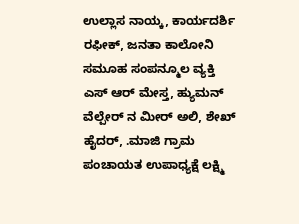ಉಲ್ಲಾಸ ನಾಯ್ಕ, ಕಾರ್ಯದರ್ಶಿ ರಫೀಕ್, ಜನತಾ ಕಾಲೋನಿ ಸಮೂಹ ಸಂಪನ್ಮೂಲ ವ್ಯಕ್ತಿ ಎಸ್ ಆರ್ ಮೇಸ್ತ, ಹ್ಯುಮನ್ ವೆಲ್ಪೇರ್ ನ ಮೀರ್ ಅಲಿ, ಶೇಖ್ ಹೈದರ್, .ಮಾಜಿ ಗ್ರಾಮ ಪಂಚಾಯತ ಉಪಾಧ್ಯಕ್ಷೆ ಲಕ್ಷ್ಮಿ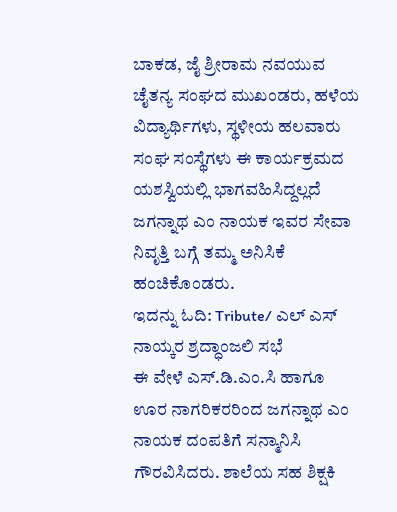ಬಾಕಡ, ಜೈ ಶ್ರೀರಾಮ ನವಯುವ ಚೈತನ್ಯ ಸಂಘದ ಮುಖಂಡರು, ಹಳೆಯ ವಿದ್ಯಾರ್ಥಿಗಳು, ಸ್ಥಳೀಯ ಹಲವಾರು ಸಂಘ ಸಂಸ್ಥೆಗಳು ಈ ಕಾರ್ಯಕ್ರಮದ ಯಶಸ್ವಿಯಲ್ಲಿ ಭಾಗವಹಿಸಿದ್ದಲ್ಲದೆ ಜಗನ್ನಾಥ ಎಂ ನಾಯಕ ಇವರ ಸೇವಾ ನಿವೃತ್ತಿ ಬಗ್ಗೆ ತಮ್ಮ ಅನಿಸಿಕೆ ಹಂಚಿಕೊಂಡರು.
ಇದನ್ನು ಓದಿ: Tribute/ ಎಲ್ ಎಸ್ ನಾಯ್ಕರ ಶ್ರದ್ಧಾಂಜಲಿ ಸಭೆ
ಈ ವೇಳೆ ಎಸ್.ಡಿ.ಎಂ.ಸಿ ಹಾಗೂ ಊರ ನಾಗರಿಕರರಿಂದ ಜಗನ್ನಾಥ ಎಂ ನಾಯಕ ದಂಪತಿಗೆ ಸನ್ಮಾನಿಸಿ ಗೌರವಿಸಿದರು. ಶಾಲೆಯ ಸಹ ಶಿಕ್ಷಕಿ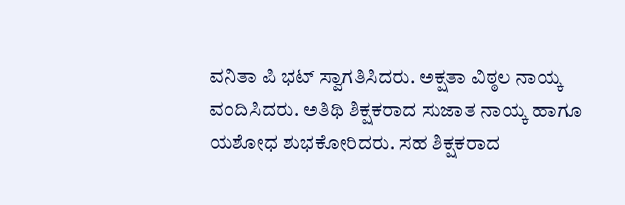ವನಿತಾ ಪಿ ಭಟ್ ಸ್ವಾಗತಿಸಿದರು. ಅಕ್ಷತಾ ವಿಠ್ಠಲ ನಾಯ್ಕ ವಂದಿಸಿದರು. ಅತಿಥಿ ಶಿಕ್ಷಕರಾದ ಸುಜಾತ ನಾಯ್ಕ ಹಾಗೂ ಯಶೋಧ ಶುಭಕೋರಿದರು. ಸಹ ಶಿಕ್ಷಕರಾದ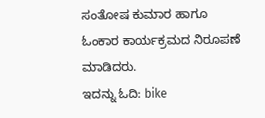ಸಂತೋಷ ಕುಮಾರ ಹಾಗೂ ಓಂಕಾರ ಕಾರ್ಯಕ್ರಮದ ನಿರೂಪಣೆ ಮಾಡಿದರು.
ಇದನ್ನು ಓದಿ: bike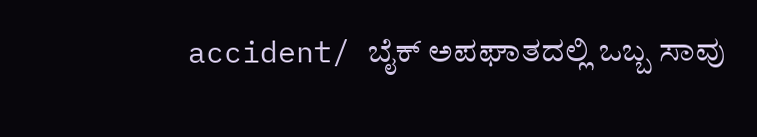accident/ ಬೈಕ್ ಅಪಘಾತದಲ್ಲಿ ಒಬ್ಬ ಸಾವು